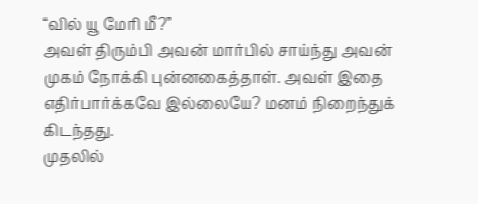“வில் யூ மேரி மீ?”
அவள் திரும்பி அவன் மார்பில் சாய்ந்து அவன் முகம் நோக்கி புன்னகைத்தாள். அவள் இதை எதிர்பார்க்கவே இல்லையே? மனம் நிறைந்துக் கிடந்தது.
முதலில்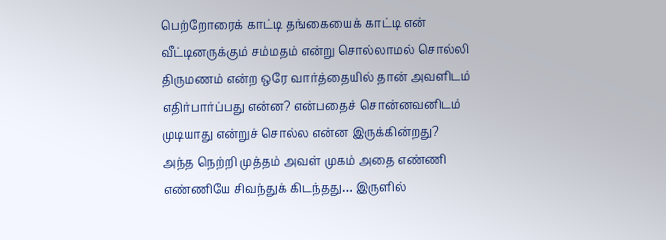பெற்றோரைக் காட்டி தங்கையைக் காட்டி என் வீட்டினருக்கும் சம்மதம் என்று சொல்லாமல் சொல்லி திருமணம் என்ற ஒரே வார்த்தையில் தான் அவளிடம் எதிர்பார்ப்பது என்ன? என்பதைச் சொன்னவனிடம் முடியாது என்றுச் சொல்ல என்ன இருக்கின்றது?
அந்த நெற்றி முத்தம் அவள் முகம் அதை எண்ணி எண்ணியே சிவந்துக் கிடந்தது… இருளில்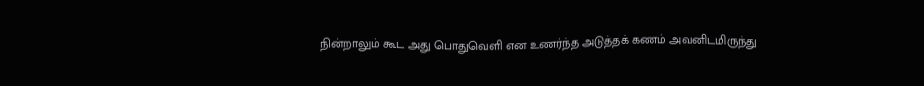நின்றாலும் கூட அது பொதுவெளி என உணர்ந்த அடுத்தக் கணம் அவனிடமிருந்து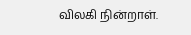விலகி நின்றாள்.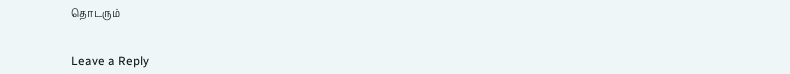தொடரும்


Leave a Reply